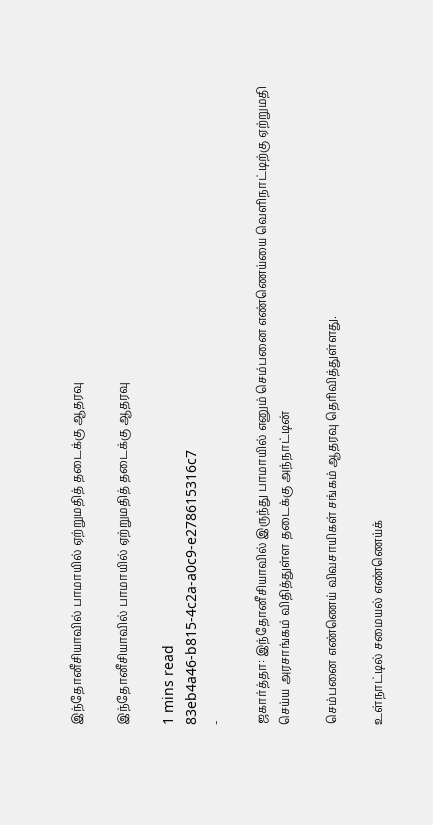இந்தோனீசியாவில் பாமாயில் ஏற்றுமதித் தடைக்கு ஆதரவு

இந்தோனீசியாவில் பாமாயில் ஏற்றுமதித் தடைக்கு ஆதரவு

1 mins read
83eb4a46-b815-4c2a-a0c9-e278615316c7
-

ஜகார்த்தா: இந்தோனீசியாவில் இருந்து பாமாயில் எனும் செம்பனை எண்ணெய்யை வெளிநாட்டிற்கு ஏற்றுமதி செய்ய அரசாங்கம் விதித்துள்ள தடைக்கு அந்நாட்டின்

செம்பனை எண்ணெய் விவசாயிகள் சங்கம் ஆதரவு தெரிவித்துள்ளது.

உள்நாட்டில் சமையல் எண்ணெய்க்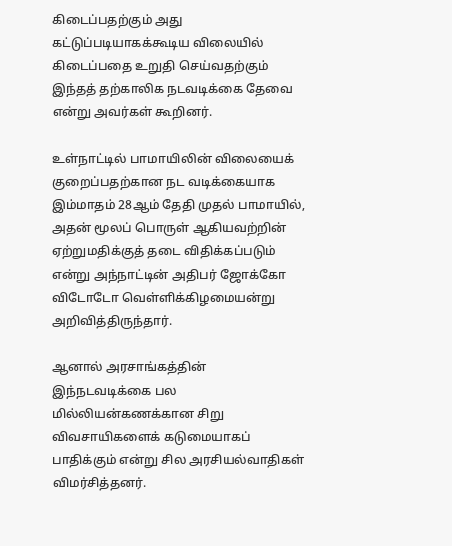கிடைப்பதற்கும் அது கட்டுப்படியாகக்கூடிய விலையில் கிடைப்பதை உறுதி செய்வதற்கும் இந்தத் தற்காலிக நடவடிக்கை தேவை என்று அவர்கள் கூறினர்.

உள்நாட்டில் பாமாயிலின் விலையைக் குறைப்பதற்கான நட வடிக்கையாக இம்மாதம் 28ஆம் தேதி முதல் பாமாயில், அதன் மூலப் பொருள் ஆகியவற்றின் ஏற்றுமதிக்குத் தடை விதிக்கப்படும் என்று அந்நாட்டின் அதிபர் ஜோக்கோ விடோடோ வெள்ளிக்கிழமையன்று அறிவித்திருந்தார்.

ஆனால் அரசாங்கத்தின் இந்நடவடிக்கை பல மில்லியன்கணக்கான சிறு விவசாயிகளைக் கடுமையாகப் பாதிக்கும் என்று சில அரசியல்வாதிகள் விமர்சித்தனர்.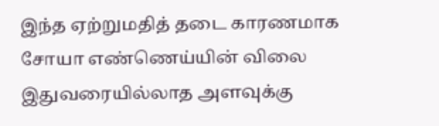இந்த ஏற்றுமதித் தடை காரணமாக சோயா எண்ணெய்யின் விலை இதுவரையில்லாத அளவுக்கு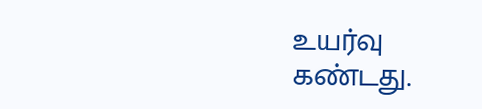உயர்வு கண்டது.